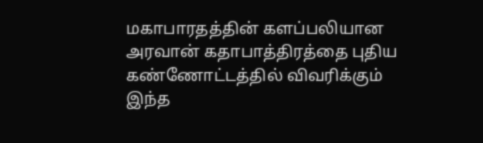மகாபாரதத்தின் களப்பலியான அரவான் கதாபாத்திரத்தை புதிய கண்ணோட்டத்தில் விவரிக்கும் இந்த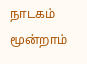நாடகம் மூன்றாம்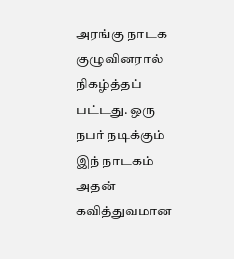அரங்கு நாடக குழுவினரால் நிகழ்த்தப் பட்டது. ஒரு நபர் நடிக்கும் இந் நாடகம் அதன் கவித்துவமான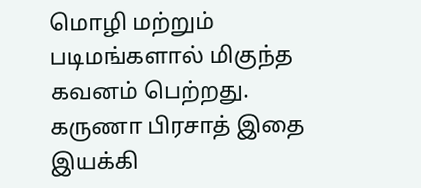மொழி மற்றும் படிமங்களால் மிகுந்த கவனம் பெற்றது. கருணா பிரசாத் இதை இயக்கி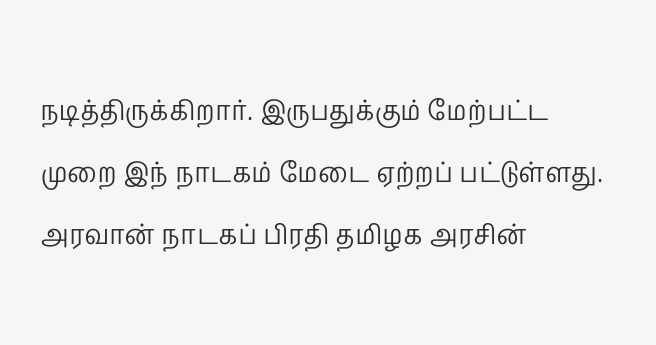நடித்திருக்கிறார். இருபதுக்கும் மேற்பட்ட முறை இந் நாடகம் மேடை ஏற்றப் பட்டுள்ளது. அரவான் நாடகப் பிரதி தமிழக அரசின்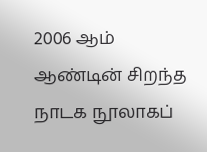2006 ஆம் ஆண்டின் சிறந்த நாடக நூலாகப்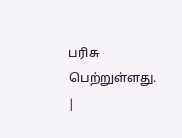பரிசு பெற்றுள்ளது.
|